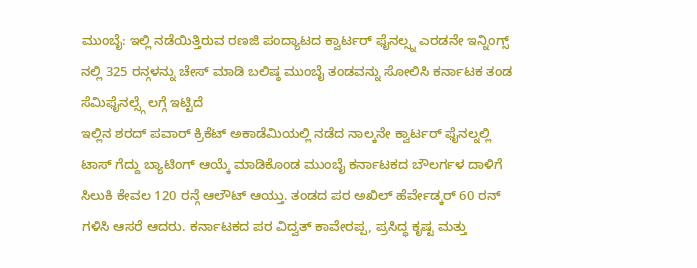ಮುಂಬೈ: ಇಲ್ಲಿ ನಡೆಯಿತ್ತಿರುವ ರಣಜಿ ಪಂದ್ಯಾಟದ ಕ್ವಾರ್ಟರ್ ಫೈನಲ್ಸ್ನ ಎರಡನೇ ಇನ್ನಿಂಗ್ಸ್ ನಲ್ಲಿ 325 ರನ್ಗಳನ್ನು ಚೇಸ್ ಮಾಡಿ ಬಲಿಷ್ಠ ಮುಂಬೈ ತಂಡವನ್ನು ಸೋಲಿಸಿ ಕರ್ನಾಟಕ ತಂಡ ಸೆಮಿಫೈನಲ್ಸ್ಗೆ ಲಗ್ಗೆ ಇಟ್ಟಿದೆ
ಇಲ್ಲಿನ ಶರದ್ ಪವಾರ್ ಕ್ರಿಕೆಟ್ ಅಕಾಡೆಮಿಯಲ್ಲಿ ನಡೆದ ನಾಲ್ಕನೇ ಕ್ವಾರ್ಟರ್ ಫೈನಲ್ನಲ್ಲಿ ಟಾಸ್ ಗೆದ್ದು ಬ್ಯಾಟಿಂಗ್ ಆಯ್ಕೆ ಮಾಡಿಕೊಂಡ ಮುಂಬೈ ಕರ್ನಾಟಕದ ಬೌಲರ್ಗಳ ದಾಳಿಗೆ ಸಿಲುಕಿ ಕೇವಲ 120 ರನ್ಗೆ ಆಲೌಟ್ ಆಯ್ತು. ತಂಡದ ಪರ ಅಖಿಲ್ ಹೆರ್ವೇಡ್ಕರ್ 60 ರನ್ ಗಳಿಸಿ ಆಸರೆ ಆದರು. ಕರ್ನಾಟಕದ ಪರ ವಿದ್ವತ್ ಕಾವೇರಪ್ಪ, ಪ್ರಸಿದ್ಧ ಕೃಷ್ಟ ಮತ್ತು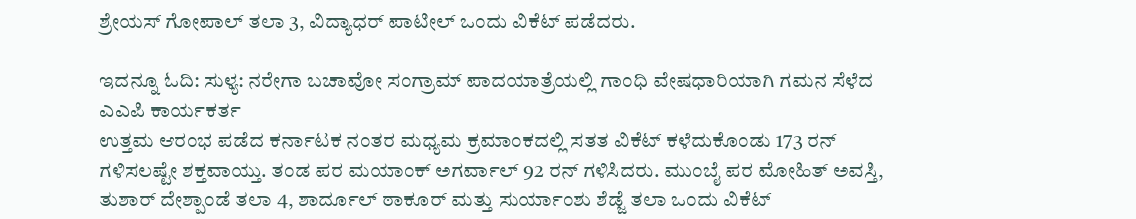ಶ್ರೇಯಸ್ ಗೋಪಾಲ್ ತಲಾ 3, ವಿದ್ಯಾಧರ್ ಪಾಟೀಲ್ ಒಂದು ವಿಕೆಟ್ ಪಡೆದರು.

ಇದನ್ನೂ ಓದಿ: ಸುಳ್ಯ: ನರೇಗಾ ಬಚಾವೋ ಸಂಗ್ರಾಮ್ ಪಾದಯಾತ್ರೆಯಲ್ಲಿ ಗಾಂಧಿ ವೇಷಧಾರಿಯಾಗಿ ಗಮನ ಸೆಳೆದ ಎಎಪಿ ಕಾರ್ಯಕರ್ತ
ಉತ್ತಮ ಆರಂಭ ಪಡೆದ ಕರ್ನಾಟಕ ನಂತರ ಮಧ್ಯಮ ಕ್ರಮಾಂಕದಲ್ಲಿ ಸತತ ವಿಕೆಟ್ ಕಳೆದುಕೊಂಡು 173 ರನ್ ಗಳಿಸಲಷ್ಟೇ ಶಕ್ತವಾಯ್ತು. ತಂಡ ಪರ ಮಯಾಂಕ್ ಅಗರ್ವಾಲ್ 92 ರನ್ ಗಳಿಸಿದರು. ಮುಂಬೈ ಪರ ಮೋಹಿತ್ ಅವಸ್ತಿ, ತುಶಾರ್ ದೇಶ್ಪಾಂಡೆ ತಲಾ 4, ಶಾರ್ದೂಲ್ ಠಾಕೂರ್ ಮತ್ತು ಸುರ್ಯಾಂಶು ಶೆಡ್ಜೆ ತಲಾ ಒಂದು ವಿಕೆಟ್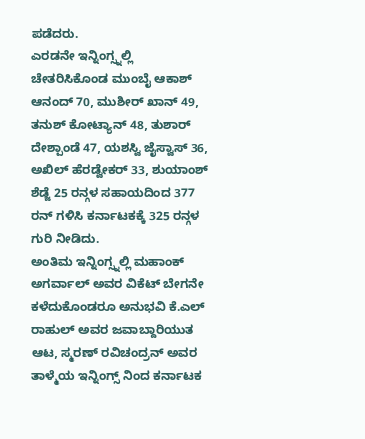ಪಡೆದರು.
ಎರಡನೇ ಇನ್ನಿಂಗ್ಸ್ನಲ್ಲಿ ಚೇತರಿಸಿಕೊಂಡ ಮುಂಬೈ ಆಕಾಶ್ ಆನಂದ್ 70, ಮುಶೀರ್ ಖಾನ್ 49, ತನುಶ್ ಕೋಟ್ಯಾನ್ 48, ತುಶಾರ್ ದೇಶ್ಪಾಂಡೆ 47, ಯಶಸ್ವಿ ಜೈಸ್ವಾಸ್ 36, ಅಖಿಲ್ ಹೆರಡ್ವೇಕರ್ 33, ಶುಯಾಂಶ್ ಶೆಡ್ಜೆ 25 ರನ್ಗಳ ಸಹಾಯದಿಂದ 377 ರನ್ ಗಳಿಸಿ ಕರ್ನಾಟಕಕ್ಕೆ 325 ರನ್ಗಳ ಗುರಿ ನೀಡಿದು.
ಅಂತಿಮ ಇನ್ನಿಂಗ್ಸ್ನಲ್ಲಿ ಮಹಾಂಕ್ ಅಗರ್ವಾಲ್ ಅವರ ವಿಕೆಟ್ ಬೇಗನೇ ಕಳೆದುಕೊಂಡರೂ ಅನುಭವಿ ಕೆ.ಎಲ್ ರಾಹುಲ್ ಅವರ ಜವಾಬ್ದಾರಿಯುತ ಆಟ, ಸ್ಮರಣ್ ರವಿಚಂದ್ರನ್ ಅವರ ತಾಳ್ಮೆಯ ಇನ್ನಿಂಗ್ಸ್ ನಿಂದ ಕರ್ನಾಟಕ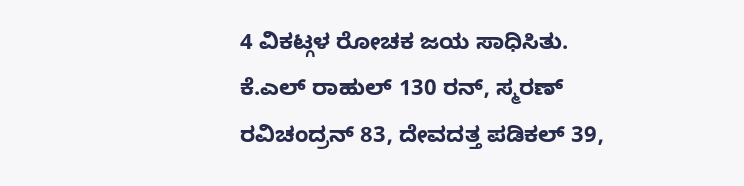4 ವಿಕಟ್ಗಳ ರೋಚಕ ಜಯ ಸಾಧಿಸಿತು.
ಕೆ.ಎಲ್ ರಾಹುಲ್ 130 ರನ್, ಸ್ಮರಣ್ ರವಿಚಂದ್ರನ್ 83, ದೇವದತ್ತ ಪಡಿಕಲ್ 39,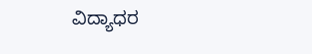ವಿದ್ಯಾಧರ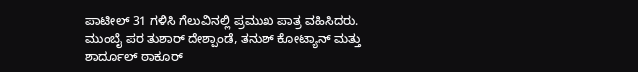ಪಾಟೀಲ್ 31 ಗಳಿಸಿ ಗೆಲುವಿನಲ್ಲಿ ಪ್ರಮುಖ ಪಾತ್ರ ವಹಿಸಿದರು.
ಮುಂಬೈ ಪರ ತುಶಾರ್ ದೇಶ್ಪಾಂಡೆ, ತನುಶ್ ಕೋಟ್ಯಾನ್ ಮತ್ತು ಶಾರ್ದೂಲ್ ಠಾಕೂರ್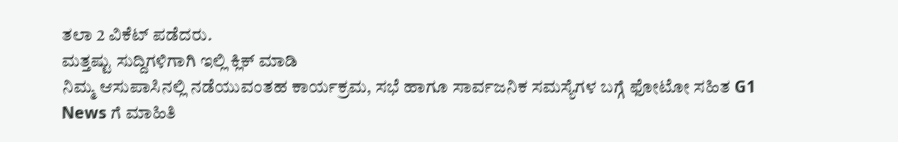ತಲಾ 2 ವಿಕೆಟ್ ಪಡೆದರು.
ಮತ್ತಷ್ಟು ಸುದ್ದಿಗಳಿಗಾಗಿ ಇಲ್ಲಿ ಕ್ಲಿಕ್ ಮಾಡಿ
ನಿಮ್ಮ ಆಸುಪಾಸಿನಲ್ಲಿ ನಡೆಯುವಂತಹ ಕಾರ್ಯಕ್ರಮ, ಸಭೆ ಹಾಗೂ ಸಾರ್ವಜನಿಕ ಸಮಸ್ಯೆಗಳ ಬಗ್ಗೆ ಫೋಟೋ ಸಹಿತ G1 News ಗೆ ಮಾಹಿತಿ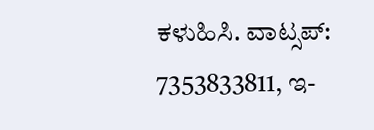ಕಳುಹಿಸಿ. ವಾಟ್ಸಪ್: 7353833811, ಇ-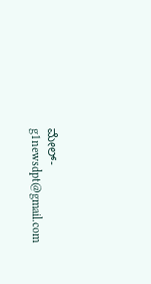ಮೇಲ್- g1newsdpt@gmail.com